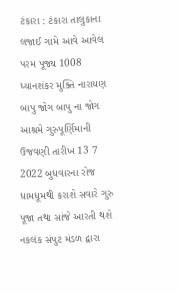ટંકારા : ટંકારા તાલુકાના લજાઈ ગામે આવે આવેલ પરમ પૂજ્ય 1008 ધ્યાનશંકર મુક્તિ નારાયણ બાપુ જોગ બાપુ ના જોગ આશ્રમે ગુરુપૂર્ણિમાની ઉજવણી તારીખ 13 7 2022 બુધવારના રોજ ધામધૂમથી કરાશે સવારે ગુરુ પૂજા તથા સાંજે આરતી થશે નકલંક સંપુટ મંડળ દ્વારા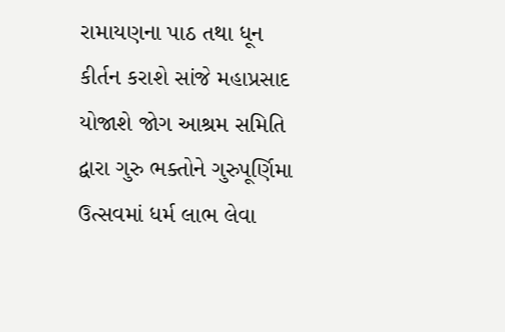રામાયણના પાઠ તથા ધૂન કીર્તન કરાશે સાંજે મહાપ્રસાદ યોજાશે જોગ આશ્રમ સમિતિ દ્વારા ગુરુ ભક્તોને ગુરુપૂર્ણિમા ઉત્સવમાં ધર્મ લાભ લેવા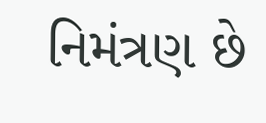નિમંત્રણ છે